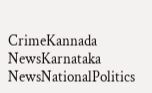CrimeKannada NewsKarnataka NewsNationalPolitics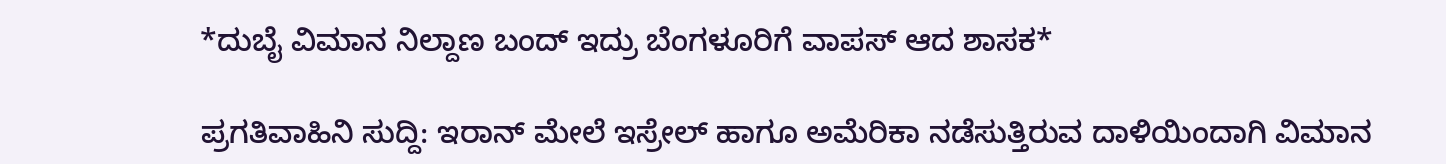*ದುಬೈ ವಿಮಾನ ನಿಲ್ದಾಣ ಬಂದ್ ಇದ್ರು ಬೆಂಗಳೂರಿಗೆ ವಾಪಸ್ ಆದ ಶಾಸಕ*

ಪ್ರಗತಿವಾಹಿನಿ ಸುದ್ದಿ: ಇರಾನ್ ಮೇಲೆ ಇಸ್ರೇಲ್ ಹಾಗೂ ಅಮೆರಿಕಾ ನಡೆಸುತ್ತಿರುವ ದಾಳಿಯಿಂದಾಗಿ ವಿಮಾನ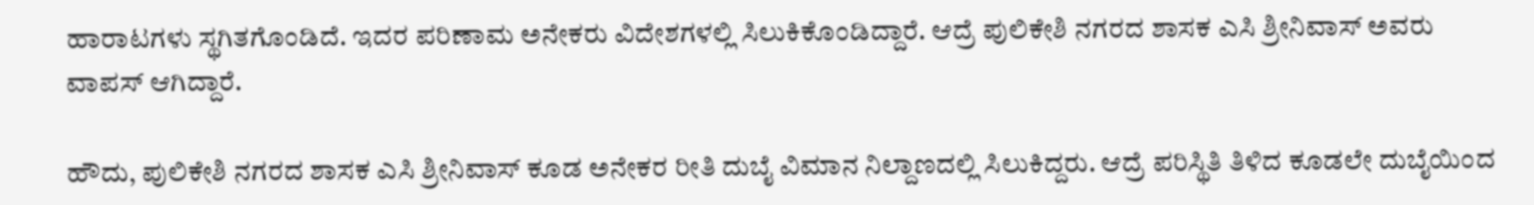ಹಾರಾಟಗಳು ಸ್ಥಗಿತಗೊಂಡಿದೆ. ಇದರ ಪರಿಣಾಮ ಅನೇಕರು ವಿದೇಶಗಳಲ್ಲಿ ಸಿಲುಕಿಕೊಂಡಿದ್ದಾರೆ. ಆದ್ರೆ ಪುಲಿಕೇಶಿ ನಗರದ ಶಾಸಕ ಎಸಿ ಶ್ರೀನಿವಾಸ್ ಅವರು ವಾಪಸ್ ಆಗಿದ್ದಾರೆ.

ಹೌದು, ಪುಲಿಕೇಶಿ ನಗರದ ಶಾಸಕ ಎಸಿ ಶ್ರೀನಿವಾಸ್ ಕೂಡ ಅನೇಕರ ರೀತಿ ದುಬೈ ವಿಮಾನ ನಿಲ್ದಾಣದಲ್ಲಿ ಸಿಲುಕಿದ್ದರು. ಆದ್ರೆ ಪರಿಸ್ಥಿತಿ ತಿಳಿದ ಕೂಡಲೇ ದುಬೈಯಿಂದ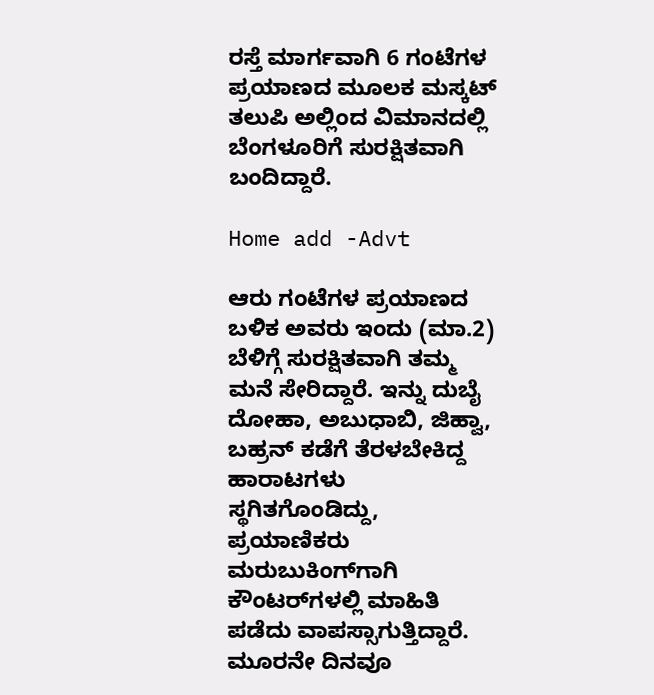ರಸ್ತೆ ಮಾರ್ಗವಾಗಿ 6 ಗಂಟೆಗಳ ಪ್ರಯಾಣದ ಮೂಲಕ ಮಸ್ಕಟ್ ತಲುಪಿ ಅಲ್ಲಿಂದ ವಿಮಾನದಲ್ಲಿ ಬೆಂಗಳೂರಿಗೆ ಸುರಕ್ಷಿತವಾಗಿ ಬಂದಿದ್ದಾರೆ.

Home add -Advt

ಆರು ಗಂಟೆಗಳ ಪ್ರಯಾಣದ ಬಳಿಕ ಅವರು ಇಂದು (ಮಾ.2) ಬೆಳಿಗ್ಗೆ ಸುರಕ್ಷಿತವಾಗಿ ತಮ್ಮ ಮನೆ ಸೇರಿದ್ದಾರೆ. ಇನ್ನು ದುಬೈ ದೋಹಾ, ಅಬುಧಾಬಿ, ಜಿಹ್ವಾ, ಬಹ್ರನ್ ಕಡೆಗೆ ತೆರಳಬೇಕಿದ್ದ ಹಾರಾಟಗಳು ಸ್ಥಗಿತಗೊಂಡಿದ್ದು, ಪ್ರಯಾಣಿಕರು ಮರುಬುಕಿಂಗ್‌ಗಾಗಿ ಕೌಂಟರ್‌ಗಳಲ್ಲಿ ಮಾಹಿತಿ ಪಡೆದು ವಾಪಸ್ಸಾಗುತ್ತಿದ್ದಾರೆ. ಮೂರನೇ ದಿನವೂ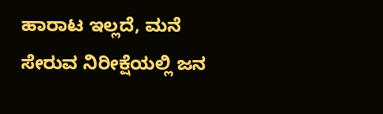ಹಾರಾಟ ಇಲ್ಲದೆ, ಮನೆ ಸೇರುವ ನಿರೀಕ್ಷೆಯಲ್ಲಿ ಜನ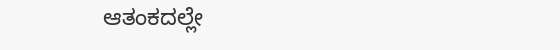ಆತಂಕದಲ್ಲೇ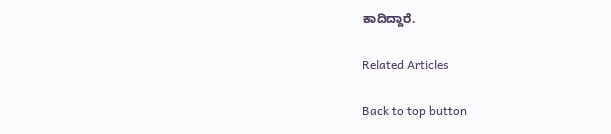ಕಾದಿದ್ದಾರೆ.

Related Articles

Back to top button